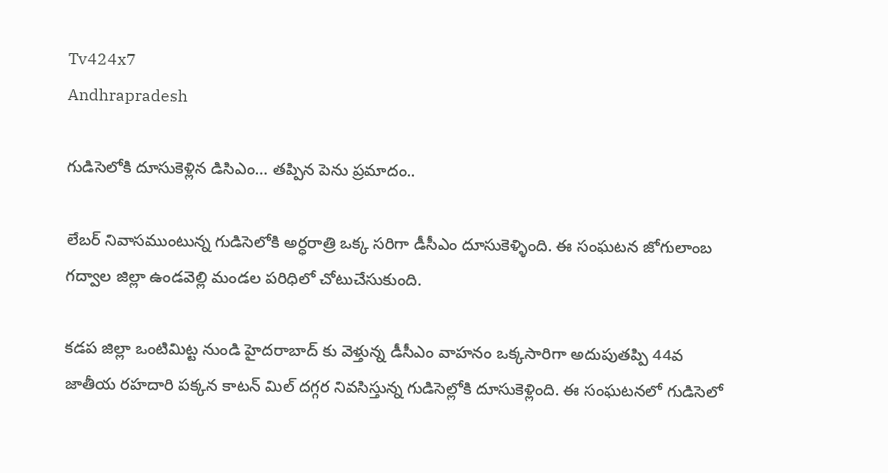Tv424x7
Andhrapradesh

గుడిసెలోకి దూసుకెళ్లిన డిసిఎం… తప్పిన పెను ప్రమాదం..

లేబర్ నివాసముంటున్న గుడిసెలోకి అర్ధరాత్రి ఒక్క సరిగా డీసీఎం దూసుకెళ్ళింది. ఈ సంఘటన జోగులాంబ గద్వాల జిల్లా ఉండవెల్లి మండల పరిధిలో చోటుచేసుకుంది.

కడప జిల్లా ఒంటిమిట్ట నుండి హైదరాబాద్ కు వెళ్తున్న డీసీఎం వాహనం ఒక్కసారిగా అదుపుతప్పి 44వ జాతీయ రహదారి పక్కన కాటన్ మిల్ దగ్గర నివసిస్తున్న గుడిసెల్లోకి దూసుకెళ్లింది. ఈ సంఘటనలో గుడిసెలో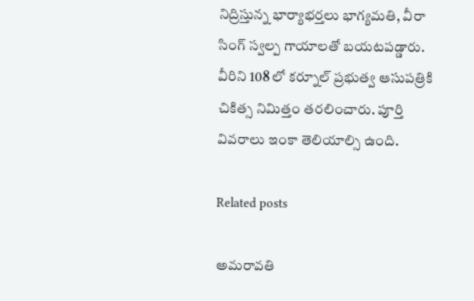నిద్రిస్తున్న భార్యాభర్తలు భాగ్యమతి, వీరా సింగ్ స్వల్ప గాయాలతో బయటపడ్డారు. వీరిని 108 లో కర్నూల్ ప్రభుత్వ ఆసుపత్రికి చికిత్స నిమిత్తం తరలించారు. పూర్తి వివరాలు ఇంకా తెలియాల్సి ఉంది.

Related posts

అమరావతి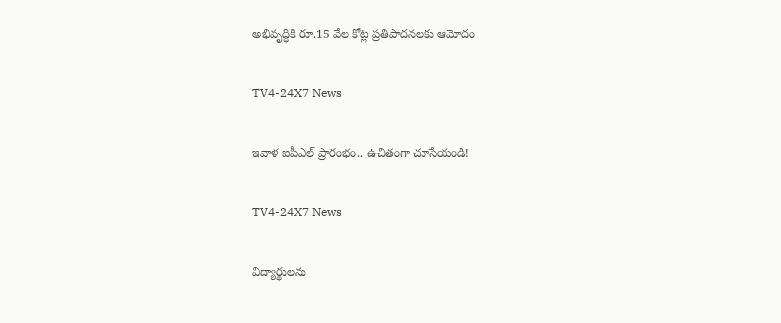అభివృద్ధికి రూ.15 వేల కోట్ల ప్రతిపాదనలకు ఆమోదం

TV4-24X7 News

ఇవాళ ఐపీఎల్ ప్రారంభం.. ఉచితంగా చూసేయండి!

TV4-24X7 News

విద్యార్థులను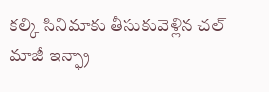కల్కి సినిమాకు తీసుకువెళ్లిన చల్ మాజీ ఇన్ఫ్రా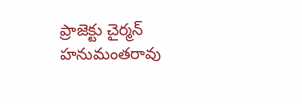ప్రాజెక్టు చైర్మన్ హనుమంతరావు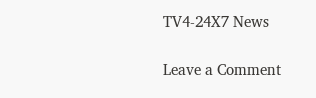TV4-24X7 News

Leave a Comment